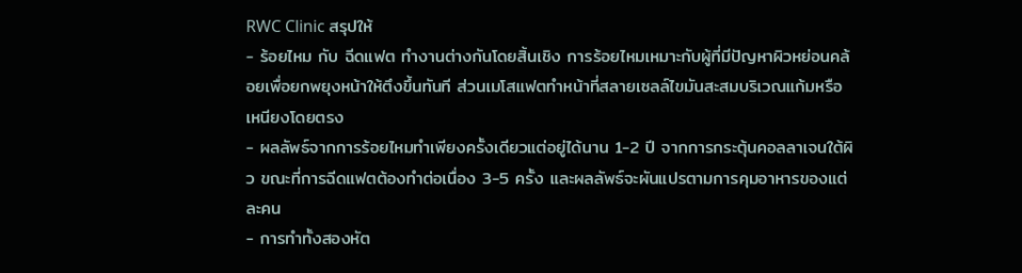RWC Clinic สรุปให้
- ร้อยไหม กับ ฉีดแฟต ทำงานต่างกันโดยสิ้นเชิง การร้อยไหมเหมาะกับผู้ที่มีปัญหาผิวหย่อนคล้อยเพื่อยกพยุงหน้าให้ตึงขึ้นทันที ส่วนเมโสแฟตทำหน้าที่สลายเซลล์ไขมันสะสมบริเวณแก้มหรือเหนียงโดยตรง
- ผลลัพธ์จากการร้อยไหมทำเพียงครั้งเดียวแต่อยู่ได้นาน 1-2 ปี จากการกระตุ้นคอลลาเจนใต้ผิว ขณะที่การฉีดแฟตต้องทำต่อเนื่อง 3-5 ครั้ง และผลลัพธ์จะผันแปรตามการคุมอาหารของแต่ละคน
- การทำทั้งสองหัต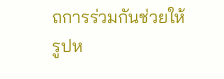ถการร่วมกันช่วยให้รูปห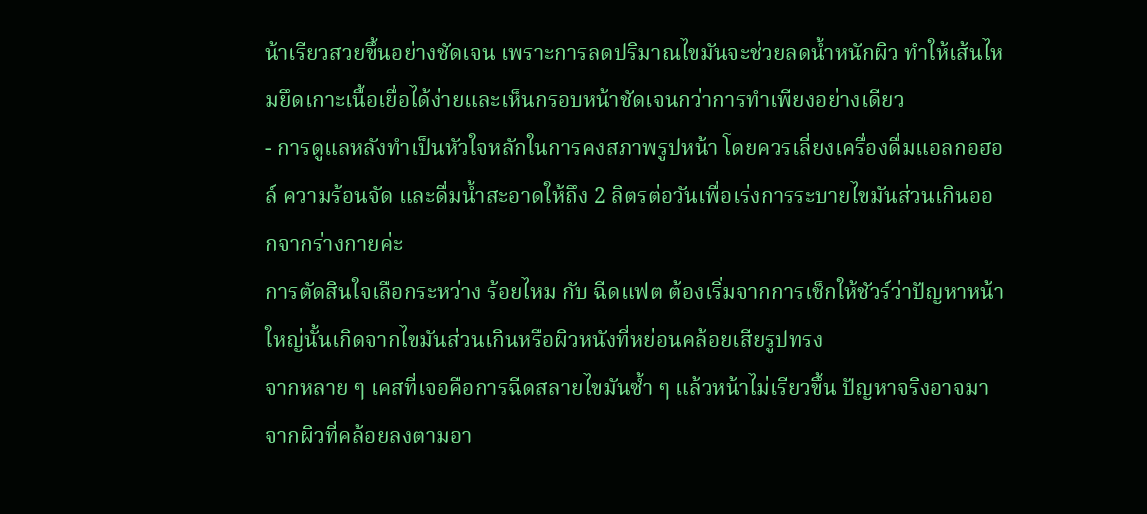น้าเรียวสวยขึ้นอย่างชัดเจน เพราะการลดปริมาณไขมันจะช่วยลดน้ำหนักผิว ทำให้เส้นไหมยึดเกาะเนื้อเยื่อได้ง่ายและเห็นกรอบหน้าชัดเจนกว่าการทำเพียงอย่างเดียว
- การดูแลหลังทำเป็นหัวใจหลักในการคงสภาพรูปหน้า โดยควรเลี่ยงเครื่องดื่มแอลกอฮอล์ ความร้อนจัด และดื่มน้ำสะอาดให้ถึง 2 ลิตรต่อวันเพื่อเร่งการระบายไขมันส่วนเกินออกจากร่างกายค่ะ
การตัดสินใจเลือกระหว่าง ร้อยไหม กับ ฉีดแฟต ต้องเริ่มจากการเช็กให้ชัวร์ว่าปัญหาหน้าใหญ่นั้นเกิดจากไขมันส่วนเกินหรือผิวหนังที่หย่อนคล้อยเสียรูปทรง
จากหลาย ๆ เคสที่เจอคือการฉีดสลายไขมันซ้ำ ๆ แล้วหน้าไม่เรียวขึ้น ปัญหาจริงอาจมาจากผิวที่คล้อยลงตามอา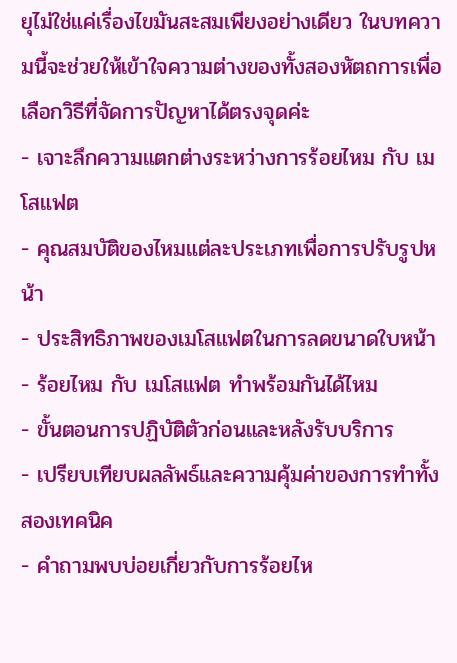ยุไม่ใช่แค่เรื่องไขมันสะสมเพียงอย่างเดียว ในบทความนี้จะช่วยให้เข้าใจความต่างของทั้งสองหัตถการเพื่อเลือกวิธีที่จัดการปัญหาได้ตรงจุดค่ะ
- เจาะลึกความแตกต่างระหว่างการร้อยไหม กับ เมโสแฟต
- คุณสมบัติของไหมแต่ละประเภทเพื่อการปรับรูปหน้า
- ประสิทธิภาพของเมโสแฟตในการลดขนาดใบหน้า
- ร้อยไหม กับ เมโสแฟต ทำพร้อมกันได้ไหม
- ขั้นตอนการปฏิบัติตัวก่อนและหลังรับบริการ
- เปรียบเทียบผลลัพธ์และความคุ้มค่าของการทำทั้งสองเทคนิค
- คำถามพบบ่อยเกี่ยวกับการร้อยไห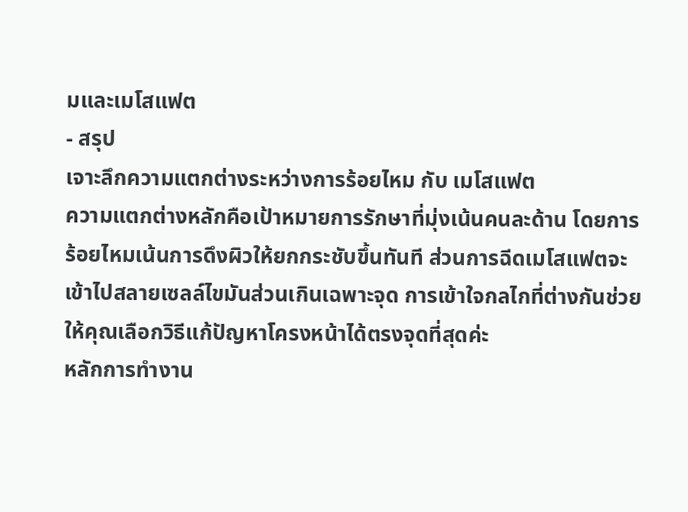มและเมโสแฟต
- สรุป
เจาะลึกความแตกต่างระหว่างการร้อยไหม กับ เมโสแฟต
ความแตกต่างหลักคือเป้าหมายการรักษาที่มุ่งเน้นคนละด้าน โดยการร้อยไหมเน้นการดึงผิวให้ยกกระชับขึ้นทันที ส่วนการฉีดเมโสแฟตจะเข้าไปสลายเซลล์ไขมันส่วนเกินเฉพาะจุด การเข้าใจกลไกที่ต่างกันช่วยให้คุณเลือกวิธีแก้ปัญหาโครงหน้าได้ตรงจุดที่สุดค่ะ
หลักการทำงาน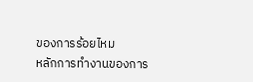ของการร้อยไหม
หลักการทำงานของการ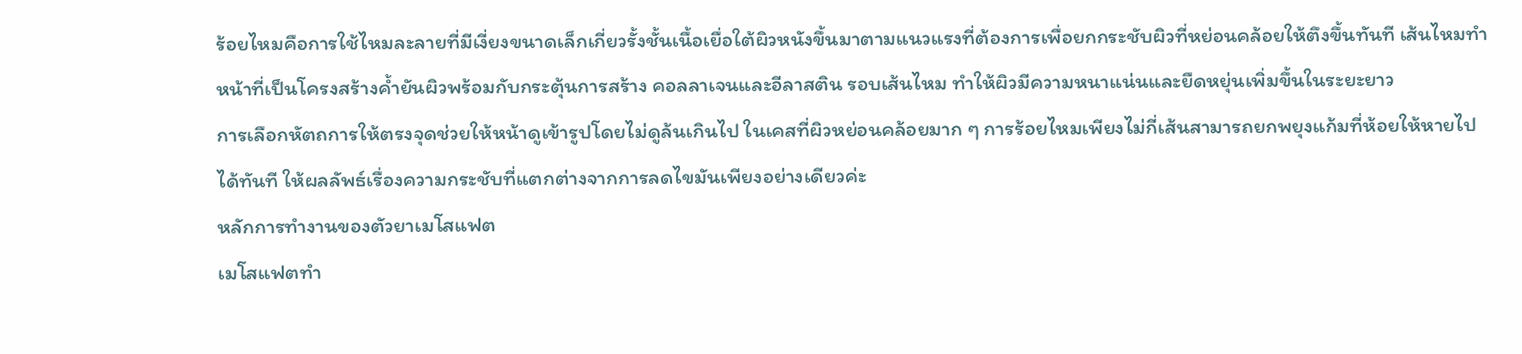ร้อยไหมคือการใช้ไหมละลายที่มีเงี่ยงขนาดเล็กเกี่ยวรั้งชั้นเนื้อเยื่อใต้ผิวหนังขึ้นมาตามแนวแรงที่ต้องการเพื่อยกกระชับผิวที่หย่อนคล้อยให้ตึงขึ้นทันที เส้นไหมทำหน้าที่เป็นโครงสร้างค้ำยันผิวพร้อมกับกระตุ้นการสร้าง คอลลาเจนและอีลาสติน รอบเส้นไหม ทำให้ผิวมีความหนาแน่นและยืดหยุ่นเพิ่มขึ้นในระยะยาว
การเลือกหัตถการให้ตรงจุดช่วยให้หน้าดูเข้ารูปโดยไม่ดูล้นเกินไป ในเคสที่ผิวหย่อนคล้อยมาก ๆ การร้อยไหมเพียงไม่กี่เส้นสามารถยกพยุงแก้มที่ห้อยให้หายไปได้ทันที ให้ผลลัพธ์เรื่องความกระชับที่แตกต่างจากการลดไขมันเพียงอย่างเดียวค่ะ
หลักการทำงานของตัวยาเมโสแฟต
เมโสแฟตทำ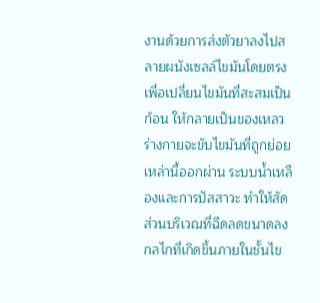งานด้วยการส่งตัวยาลงไปสลายผนังเซลล์ไขมันโดยตรงเพื่อเปลี่ยนไขมันที่สะสมเป็นก้อน ให้กลายเป็นของเหลว ร่างกายจะขับไขมันที่ถูกย่อยเหล่านี้ออกผ่าน ระบบน้ำเหลืองและการปัสสาวะ ทำให้สัดส่วนบริเวณที่ฉีดลดขนาดลง
กลไกที่เกิดขึ้นภายในชั้นไข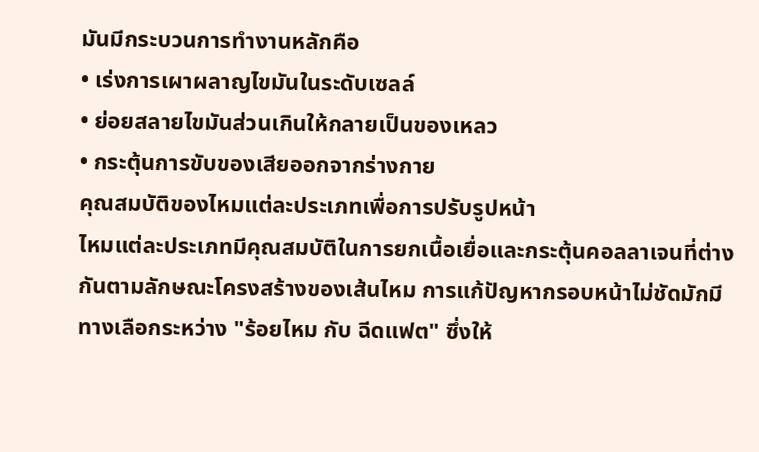มันมีกระบวนการทำงานหลักคือ
• เร่งการเผาผลาญไขมันในระดับเซลล์
• ย่อยสลายไขมันส่วนเกินให้กลายเป็นของเหลว
• กระตุ้นการขับของเสียออกจากร่างกาย
คุณสมบัติของไหมแต่ละประเภทเพื่อการปรับรูปหน้า
ไหมแต่ละประเภทมีคุณสมบัติในการยกเนื้อเยื่อและกระตุ้นคอลลาเจนที่ต่างกันตามลักษณะโครงสร้างของเส้นไหม การแก้ปัญหากรอบหน้าไม่ชัดมักมีทางเลือกระหว่าง "ร้อยไหม กับ ฉีดแฟต" ซึ่งให้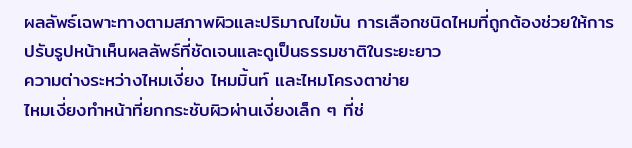ผลลัพธ์เฉพาะทางตามสภาพผิวและปริมาณไขมัน การเลือกชนิดไหมที่ถูกต้องช่วยให้การปรับรูปหน้าเห็นผลลัพธ์ที่ชัดเจนและดูเป็นธรรมชาติในระยะยาว
ความต่างระหว่างไหมเงี่ยง ไหมมิ้นท์ และไหมโครงตาข่าย
ไหมเงี่ยงทำหน้าที่ยกกระชับผิวผ่านเงี่ยงเล็ก ๆ ที่ช่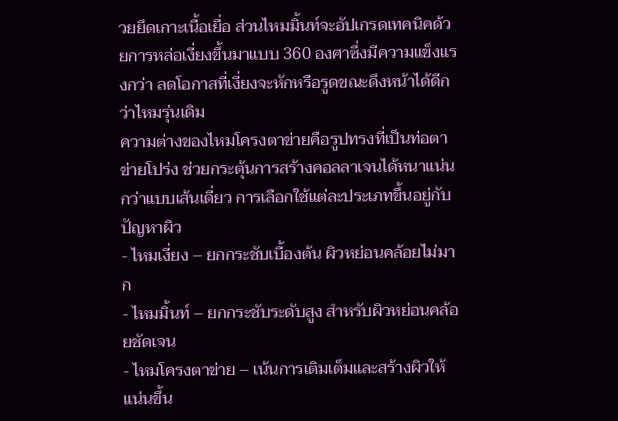วยยึดเกาะเนื้อเยื่อ ส่วนไหมมิ้นท์จะอัปเกรดเทคนิคด้วยการหล่อเงี่ยงขึ้นมาแบบ 360 องศาซึ่งมีความแข็งแรงกว่า ลดโอกาสที่เงี่ยงจะหักหรือรูดขณะดึงหน้าได้ดีกว่าไหมรุ่นเดิม
ความต่างของไหมโครงตาข่ายคือรูปทรงที่เป็นท่อตาข่ายโปร่ง ช่วยกระตุ้นการสร้างคอลลาเจนได้หนาแน่นกว่าแบบเส้นเดี่ยว การเลือกใช้แต่ละประเภทขึ้นอยู่กับปัญหาผิว
- ไหมเงี่ยง – ยกกระชับเบื้องต้น ผิวหย่อนคล้อยไม่มาก
- ไหมมิ้นท์ – ยกกระชับระดับสูง สำหรับผิวหย่อนคล้อยชัดเจน
- ไหมโครงตาข่าย – เน้นการเติมเต็มและสร้างผิวให้แน่นขึ้น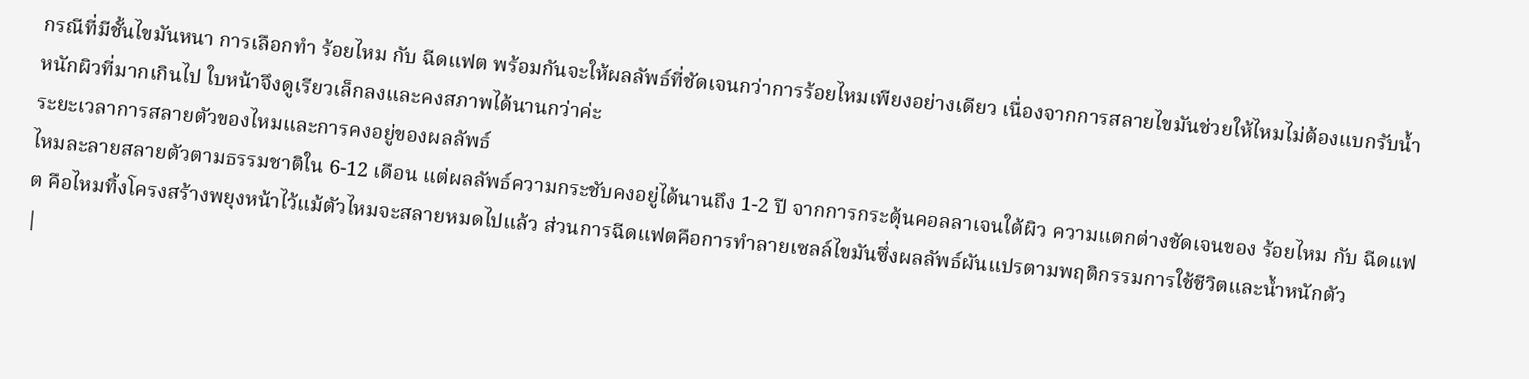กรณีที่มีชั้นไขมันหนา การเลือกทำ ร้อยไหม กับ ฉีดแฟต พร้อมกันจะให้ผลลัพธ์ที่ชัดเจนกว่าการร้อยไหมเพียงอย่างเดียว เนื่องจากการสลายไขมันช่วยให้ไหมไม่ต้องแบกรับน้ำหนักผิวที่มากเกินไป ใบหน้าจึงดูเรียวเล็กลงและคงสภาพได้นานกว่าค่ะ
ระยะเวลาการสลายตัวของไหมและการคงอยู่ของผลลัพธ์
ไหมละลายสลายตัวตามธรรมชาติใน 6-12 เดือน แต่ผลลัพธ์ความกระชับคงอยู่ได้นานถึง 1-2 ปี จากการกระตุ้นคอลลาเจนใต้ผิว ความแตกต่างชัดเจนของ ร้อยไหม กับ ฉีดแฟต คือไหมทิ้งโครงสร้างพยุงหน้าไว้แม้ตัวไหมจะสลายหมดไปแล้ว ส่วนการฉีดแฟตคือการทำลายเซลล์ไขมันซึ่งผลลัพธ์ผันแปรตามพฤติกรรมการใช้ชีวิตและน้ำหนักตัว
|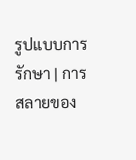รูปแบบการรักษา | การสลายของ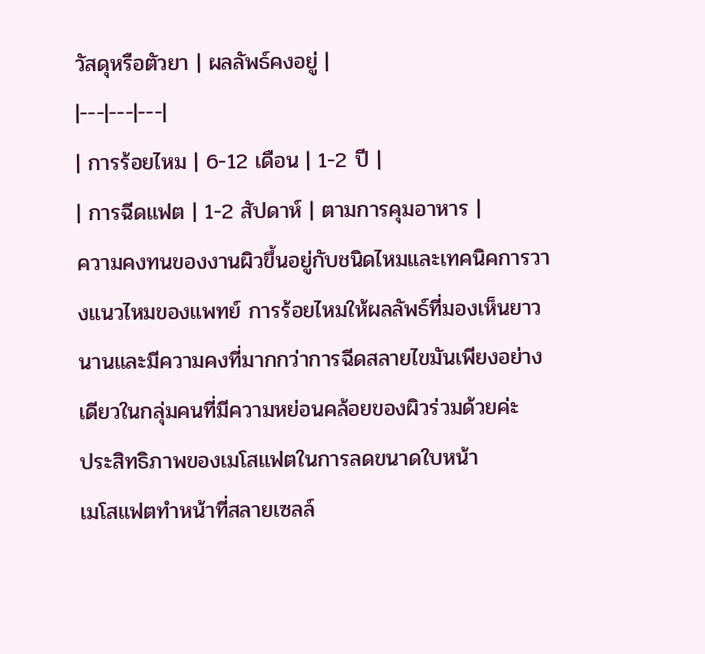วัสดุหรือตัวยา | ผลลัพธ์คงอยู่ |
|---|---|---|
| การร้อยไหม | 6-12 เดือน | 1-2 ปี |
| การฉีดแฟต | 1-2 สัปดาห์ | ตามการคุมอาหาร |
ความคงทนของงานผิวขึ้นอยู่กับชนิดไหมและเทคนิคการวางแนวไหมของแพทย์ การร้อยไหมให้ผลลัพธ์ที่มองเห็นยาวนานและมีความคงที่มากกว่าการฉีดสลายไขมันเพียงอย่างเดียวในกลุ่มคนที่มีความหย่อนคล้อยของผิวร่วมด้วยค่ะ
ประสิทธิภาพของเมโสแฟตในการลดขนาดใบหน้า
เมโสแฟตทำหน้าที่สลายเซลล์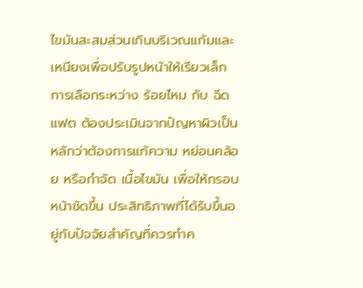ไขมันสะสมส่วนเกินบริเวณแก้มและเหนียงเพื่อปรับรูปหน้าให้เรียวเล็ก การเลือกระหว่าง ร้อยไหม กับ ฉีดแฟต ต้องประเมินจากปัญหาผิวเป็นหลักว่าต้องการแก้ความ หย่อนคล้อย หรือกำจัด เนื้อไขมัน เพื่อให้กรอบหน้าชัดขึ้น ประสิทธิภาพที่ได้รับขึ้นอยู่กับปัจจัยสำคัญที่ควรทำค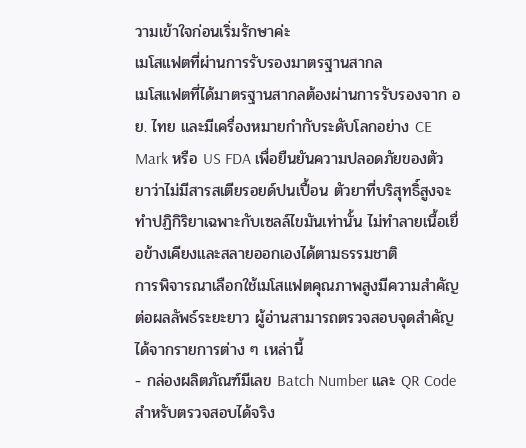วามเข้าใจก่อนเริ่มรักษาค่ะ
เมโสแฟตที่ผ่านการรับรองมาตรฐานสากล
เมโสแฟตที่ได้มาตรฐานสากลต้องผ่านการรับรองจาก อย. ไทย และมีเครื่องหมายกำกับระดับโลกอย่าง CE Mark หรือ US FDA เพื่อยืนยันความปลอดภัยของตัวยาว่าไม่มีสารสเตียรอยด์ปนเปื้อน ตัวยาที่บริสุทธิ์สูงจะทำปฏิกิริยาเฉพาะกับเซลล์ไขมันเท่านั้น ไม่ทำลายเนื้อเยื่อข้างเคียงและสลายออกเองได้ตามธรรมชาติ
การพิจารณาเลือกใช้เมโสแฟตคุณภาพสูงมีความสำคัญต่อผลลัพธ์ระยะยาว ผู้อ่านสามารถตรวจสอบจุดสำคัญได้จากรายการต่าง ๆ เหล่านี้
- กล่องผลิตภัณฑ์มีเลข Batch Number และ QR Code สำหรับตรวจสอบได้จริง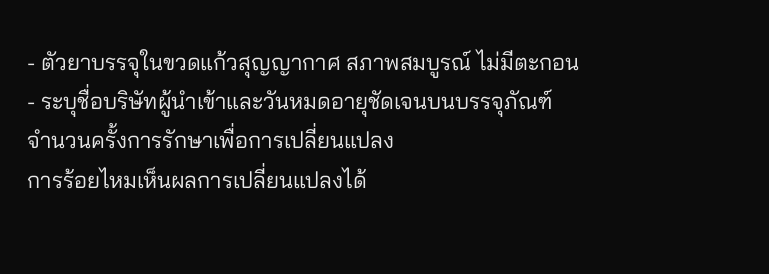- ตัวยาบรรจุในขวดแก้วสุญญากาศ สภาพสมบูรณ์ ไม่มีตะกอน
- ระบุชื่อบริษัทผู้นำเข้าและวันหมดอายุชัดเจนบนบรรจุภัณฑ์
จำนวนครั้งการรักษาเพื่อการเปลี่ยนแปลง
การร้อยไหมเห็นผลการเปลี่ยนแปลงได้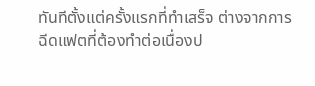ทันทีตั้งแต่ครั้งแรกที่ทำเสร็จ ต่างจากการฉีดแฟตที่ต้องทำต่อเนื่องป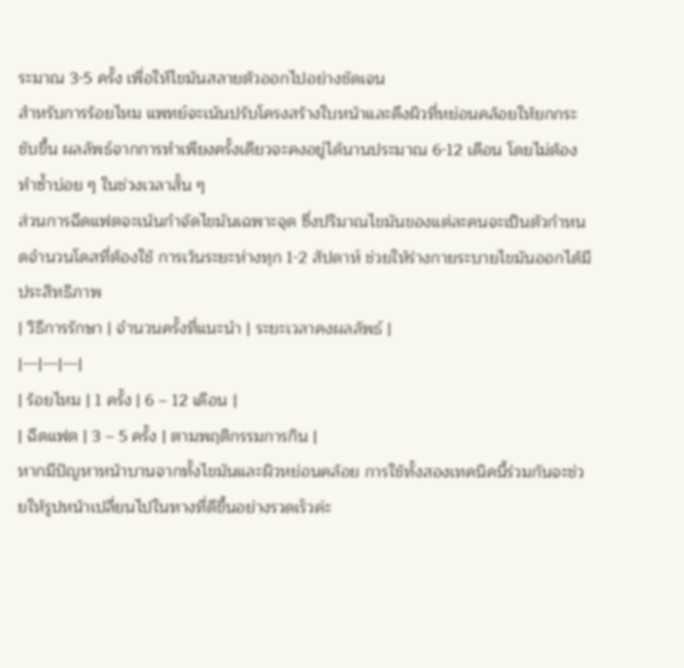ระมาณ 3-5 ครั้ง เพื่อให้ไขมันสลายตัวออกไปอย่างชัดเจน
สำหรับการร้อยไหม แพทย์จะเน้นปรับโครงสร้างใบหน้าและดึงผิวที่หย่อนคล้อยให้ยกกระชับขึ้น ผลลัพธ์จากการทำเพียงครั้งเดียวจะคงอยู่ได้นานประมาณ 6-12 เดือน โดยไม่ต้องทำซ้ำบ่อย ๆ ในช่วงเวลาสั้น ๆ
ส่วนการฉีดแฟตจะเน้นกำจัดไขมันเฉพาะจุด ซึ่งปริมาณไขมันของแต่ละคนจะเป็นตัวกำหนดจำนวนโดสที่ต้องใช้ การเว้นระยะห่างทุก 1-2 สัปดาห์ ช่วยให้ร่างกายระบายไขมันออกได้มีประสิทธิภาพ
| วิธีการรักษา | จำนวนครั้งที่แนะนำ | ระยะเวลาคงผลลัพธ์ |
|---|---|---|
| ร้อยไหม | 1 ครั้ง | 6 – 12 เดือน |
| ฉีดแฟต | 3 – 5 ครั้ง | ตามพฤติกรรมการกิน |
หากมีปัญหาหน้าบานจากทั้งไขมันและผิวหย่อนคล้อย การใช้ทั้งสองเทคนิคนี้ร่วมกันจะช่วยให้รูปหน้าเปลี่ยนไปในทางที่ดีขึ้นอย่างรวดเร็วค่ะ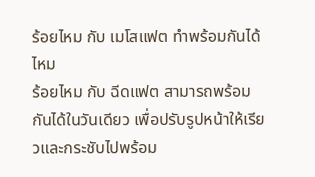ร้อยไหม กับ เมโสแฟต ทำพร้อมกันได้ไหม
ร้อยไหม กับ ฉีดแฟต สามารถพร้อมกันได้ในวันเดียว เพื่อปรับรูปหน้าให้เรียวและกระชับไปพร้อม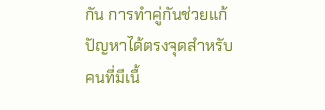กัน การทำคู่กันช่วยแก้ปัญหาได้ตรงจุดสำหรับคนที่มีเนื้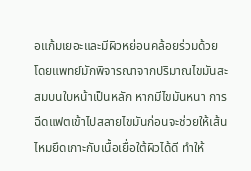อแก้มเยอะและมีผิวหย่อนคล้อยร่วมด้วย
โดยแพทย์มักพิจารณาจากปริมาณไขมันสะสมบนใบหน้าเป็นหลัก หากมีไขมันหนา การฉีดแฟตเข้าไปสลายไขมันก่อนจะช่วยให้เส้นไหมยึดเกาะกับเนื้อเยื่อใต้ผิวได้ดี ทำให้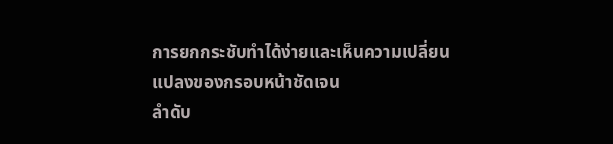การยกกระชับทำได้ง่ายและเห็นความเปลี่ยนแปลงของกรอบหน้าชัดเจน
ลำดับ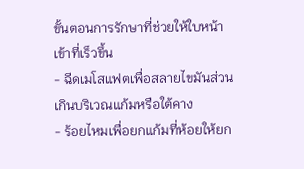ขั้นตอนการรักษาที่ช่วยให้ใบหน้าเข้าที่เร็วขึ้น
- ฉีดเมโสแฟตเพื่อสลายไขมันส่วนเกินบริเวณแก้มหรือใต้คาง
- ร้อยไหมเพื่อยกแก้มที่ห้อยให้ยก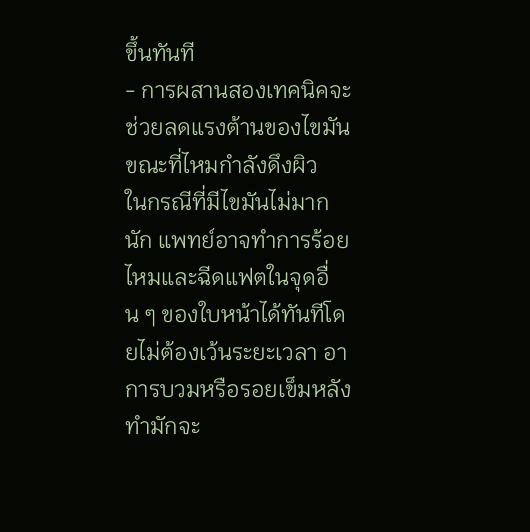ขึ้นทันที
- การผสานสองเทคนิคจะช่วยลดแรงต้านของไขมันขณะที่ไหมกำลังดึงผิว
ในกรณีที่มีไขมันไม่มากนัก แพทย์อาจทำการร้อยไหมและฉีดแฟตในจุดอื่น ๆ ของใบหน้าได้ทันทีโดยไม่ต้องเว้นระยะเวลา อาการบวมหรือรอยเข็มหลังทำมักจะ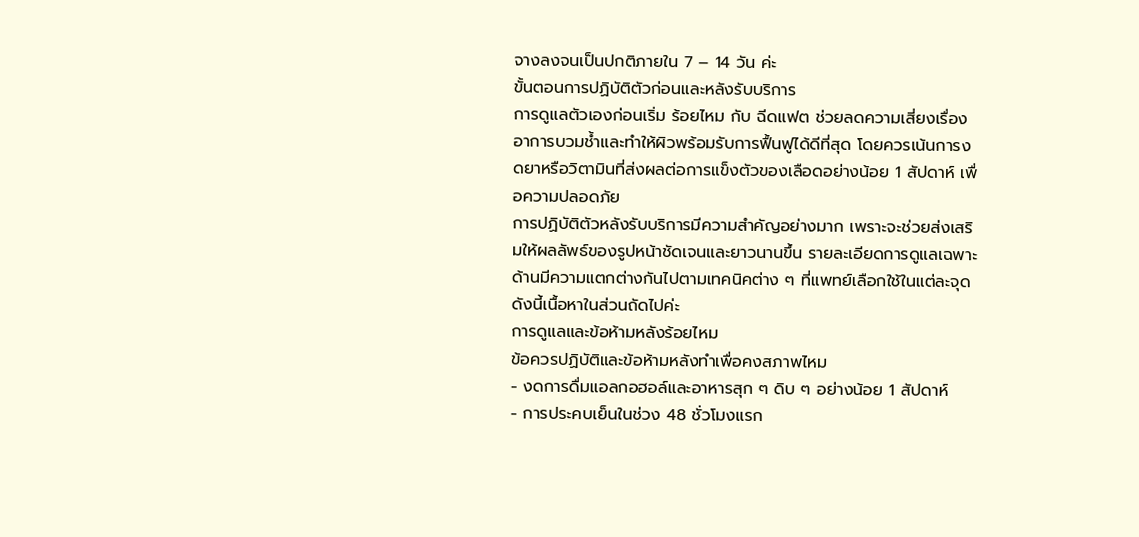จางลงจนเป็นปกติภายใน 7 – 14 วัน ค่ะ
ขั้นตอนการปฏิบัติตัวก่อนและหลังรับบริการ
การดูแลตัวเองก่อนเริ่ม ร้อยไหม กับ ฉีดแฟต ช่วยลดความเสี่ยงเรื่องอาการบวมช้ำและทำให้ผิวพร้อมรับการฟื้นฟูได้ดีที่สุด โดยควรเน้นการงดยาหรือวิตามินที่ส่งผลต่อการแข็งตัวของเลือดอย่างน้อย 1 สัปดาห์ เพื่อความปลอดภัย
การปฏิบัติตัวหลังรับบริการมีความสำคัญอย่างมาก เพราะจะช่วยส่งเสริมให้ผลลัพธ์ของรูปหน้าชัดเจนและยาวนานขึ้น รายละเอียดการดูแลเฉพาะด้านมีความแตกต่างกันไปตามเทคนิคต่าง ๆ ที่แพทย์เลือกใช้ในแต่ละจุด ดังนี้เนื้อหาในส่วนถัดไปค่ะ
การดูแลและข้อห้ามหลังร้อยไหม
ข้อควรปฏิบัติและข้อห้ามหลังทำเพื่อคงสภาพไหม
- งดการดื่มแอลกอฮอล์และอาหารสุก ๆ ดิบ ๆ อย่างน้อย 1 สัปดาห์
- การประคบเย็นในช่วง 48 ชั่วโมงแรก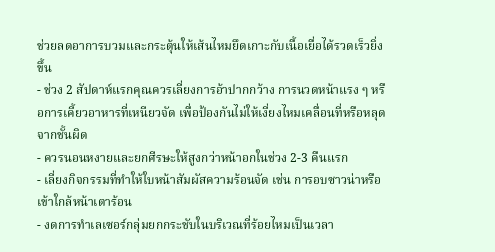ช่วยลดอาการบวมและกระตุ้นให้เส้นไหมยึดเกาะกับเนื้อเยื่อได้รวดเร็วยิ่งขึ้น
- ช่วง 2 สัปดาห์แรกคุณควรเลี่ยงการอ้าปากกว้าง การนวดหน้าแรง ๆ หรือการเคี้ยวอาหารที่เหนียวจัด เพื่อป้องกันไม่ให้เงี่ยงไหมเคลื่อนที่หรือหลุดจากชั้นผิด
- ควรนอนหงายและยกศีรษะให้สูงกว่าหน้าอกในช่วง 2-3 คืนแรก
- เลี่ยงกิจกรรมที่ทำให้ใบหน้าสัมผัสความร้อนจัด เช่น การอบซาวน่าหรือเข้าใกล้หน้าเตาร้อน
- งดการทำเลเซอร์กลุ่มยกกระชับในบริเวณที่ร้อยไหมเป็นเวลา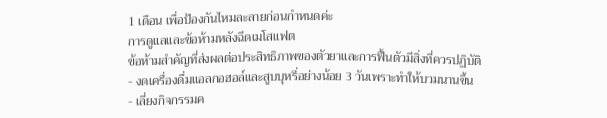1 เดือน เพื่อป้องกันไหมละลายก่อนกำหนดค่ะ
การดูแลและข้อห้ามหลังฉีดเมโสแฟต
ข้อห้ามสำคัญที่ส่งผลต่อประสิทธิภาพของตัวยาและการฟื้นตัวมีสิ่งที่ควรปฏิบัติ
- งดเครื่องดื่มแอลกอฮอล์และสูบบุหรี่อย่างน้อย 3 วันเพราะทำให้บวมนานขึ้น
- เลี่ยงกิจกรรมค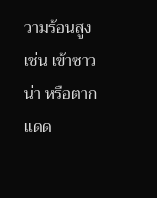วามร้อนสูง เช่น เข้าซาวน่า หรือตากแดด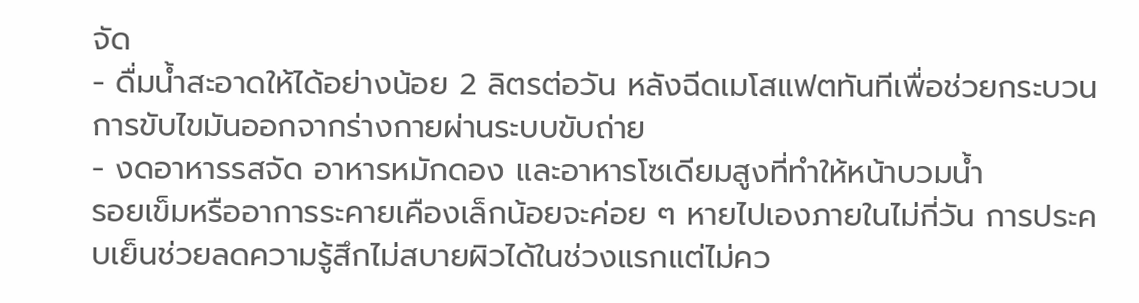จัด
- ดื่มน้ำสะอาดให้ได้อย่างน้อย 2 ลิตรต่อวัน หลังฉีดเมโสแฟตทันทีเพื่อช่วยกระบวนการขับไขมันออกจากร่างกายผ่านระบบขับถ่าย
- งดอาหารรสจัด อาหารหมักดอง และอาหารโซเดียมสูงที่ทำให้หน้าบวมน้ำ
รอยเข็มหรืออาการระคายเคืองเล็กน้อยจะค่อย ๆ หายไปเองภายในไม่กี่วัน การประคบเย็นช่วยลดความรู้สึกไม่สบายผิวได้ในช่วงแรกแต่ไม่คว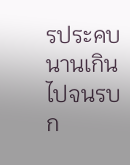รประคบนานเกินไปจนรบก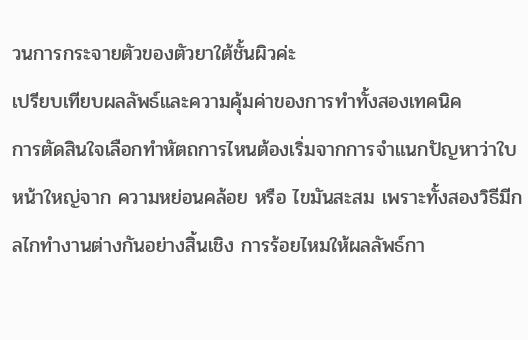วนการกระจายตัวของตัวยาใต้ชั้นผิวค่ะ
เปรียบเทียบผลลัพธ์และความคุ้มค่าของการทำทั้งสองเทคนิค
การตัดสินใจเลือกทำหัตถการไหนต้องเริ่มจากการจำแนกปัญหาว่าใบหน้าใหญ่จาก ความหย่อนคล้อย หรือ ไขมันสะสม เพราะทั้งสองวิธีมีกลไกทำงานต่างกันอย่างสิ้นเชิง การร้อยไหมให้ผลลัพธ์กา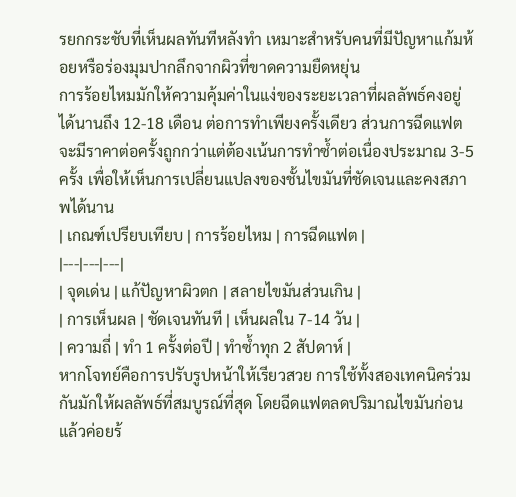รยกกระชับที่เห็นผลทันทีหลังทำ เหมาะสำหรับคนที่มีปัญหาแก้มห้อยหรือร่องมุมปากลึกจากผิวที่ขาดความยืดหยุ่น
การร้อยไหมมักให้ความคุ้มค่าในแง่ของระยะเวลาที่ผลลัพธ์คงอยู่ได้นานถึง 12-18 เดือน ต่อการทำเพียงครั้งเดียว ส่วนการฉีดแฟตจะมีราคาต่อครั้งถูกกว่าแต่ต้องเน้นการทำซ้ำต่อเนื่องประมาณ 3-5 ครั้ง เพื่อให้เห็นการเปลี่ยนแปลงของชั้นไขมันที่ชัดเจนและคงสภาพได้นาน
| เกณฑ์เปรียบเทียบ | การร้อยไหม | การฉีดแฟต |
|---|---|---|
| จุดเด่น | แก้ปัญหาผิวตก | สลายไขมันส่วนเกิน |
| การเห็นผล | ชัดเจนทันที | เห็นผลใน 7-14 วัน |
| ความถี่ | ทำ 1 ครั้งต่อปี | ทำซ้ำทุก 2 สัปดาห์ |
หากโจทย์คือการปรับรูปหน้าให้เรียวสวย การใช้ทั้งสองเทคนิคร่วมกันมักให้ผลลัพธ์ที่สมบูรณ์ที่สุด โดยฉีดแฟตลดปริมาณไขมันก่อนแล้วค่อยร้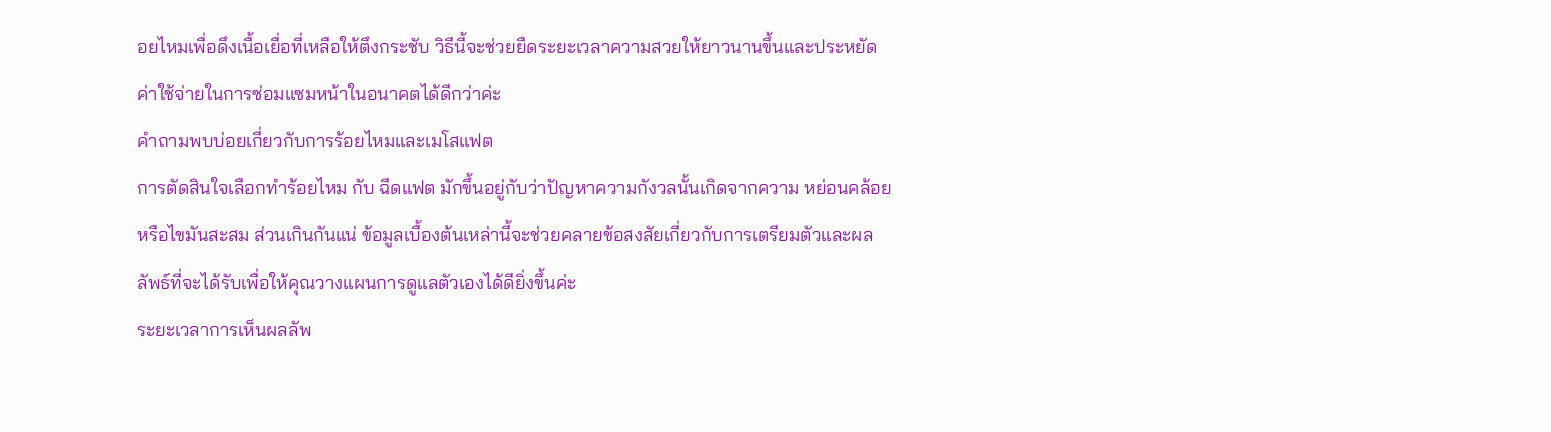อยไหมเพื่อดึงเนื้อเยื่อที่เหลือให้ตึงกระชับ วิธีนี้จะช่วยยืดระยะเวลาความสวยให้ยาวนานขึ้นและประหยัดค่าใช้จ่ายในการซ่อมแซมหน้าในอนาคตได้ดีกว่าค่ะ
คำถามพบบ่อยเกี่ยวกับการร้อยไหมและเมโสแฟต
การตัดสินใจเลือกทำร้อยไหม กับ ฉีดแฟต มักขึ้นอยู่กับว่าปัญหาความกังวลนั้นเกิดจากความ หย่อนคล้อยหรือไขมันสะสม ส่วนเกินกันแน่ ข้อมูลเบื้องต้นเหล่านี้จะช่วยคลายข้อสงสัยเกี่ยวกับการเตรียมตัวและผลลัพธ์ที่จะได้รับเพื่อให้คุณวางแผนการดูแลตัวเองได้ดียิ่งขึ้นค่ะ
ระยะเวลาการเห็นผลลัพ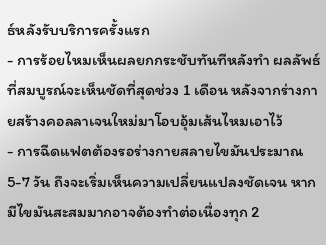ธ์หลังรับบริการครั้งแรก
- การร้อยไหมเห็นผลยกกระชับทันทีหลังทำ ผลลัพธ์ที่สมบูรณ์จะเห็นชัดที่สุดช่วง 1 เดือน หลังจากร่างกายสร้างคอลลาเจนใหม่มาโอบอุ้มเส้นไหมเอาไว้
- การฉีดแฟตต้องรอร่างกายสลายไขมันประมาณ 5-7 วัน ถึงจะเริ่มเห็นความเปลี่ยนแปลงชัดเจน หากมีไขมันสะสมมากอาจต้องทำต่อเนื่องทุก 2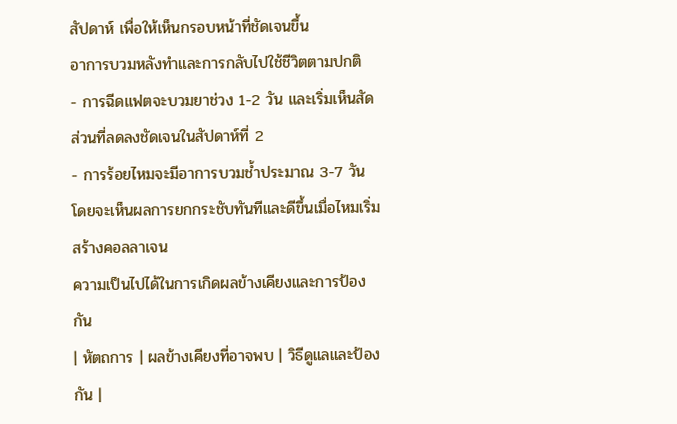สัปดาห์ เพื่อให้เห็นกรอบหน้าที่ชัดเจนขึ้น
อาการบวมหลังทำและการกลับไปใช้ชีวิตตามปกติ
- การฉีดแฟตจะบวมยาช่วง 1-2 วัน และเริ่มเห็นสัดส่วนที่ลดลงชัดเจนในสัปดาห์ที่ 2
- การร้อยไหมจะมีอาการบวมช้ำประมาณ 3-7 วัน โดยจะเห็นผลการยกกระชับทันทีและดีขึ้นเมื่อไหมเริ่มสร้างคอลลาเจน
ความเป็นไปได้ในการเกิดผลข้างเคียงและการป้องกัน
| หัตถการ | ผลข้างเคียงที่อาจพบ | วิธีดูแลและป้องกัน |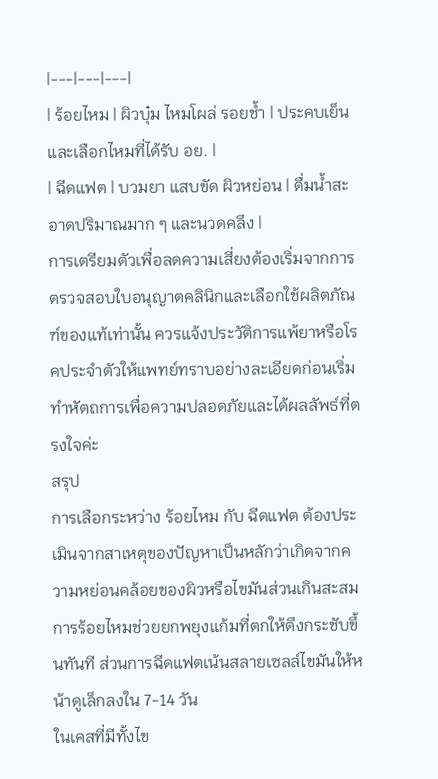|---|---|---|
| ร้อยไหม | ผิวบุ๋ม ไหมโผล่ รอยช้ำ | ประคบเย็นและเลือกไหมที่ได้รับ อย. |
| ฉีดแฟต | บวมยา แสบขัด ผิวหย่อน | ดื่มน้ำสะอาดปริมาณมาก ๆ และนวดคลึง |
การเตรียมตัวเพื่อลดความเสี่ยงต้องเริ่มจากการตรวจสอบใบอนุญาตคลินิกและเลือกใช้ผลิตภัณฑ์ของแท้เท่านั้น ควรแจ้งประวัติการแพ้ยาหรือโรคประจำตัวให้แพทย์ทราบอย่างละเอียดก่อนเริ่มทำหัตถการเพื่อความปลอดภัยและได้ผลลัพธ์ที่ตรงใจค่ะ
สรุป
การเลือกระหว่าง ร้อยไหม กับ ฉีดแฟต ต้องประเมินจากสาเหตุของปัญหาเป็นหลักว่าเกิดจากความหย่อนคล้อยของผิวหรือไขมันส่วนเกินสะสม การร้อยไหมช่วยยกพยุงแก้มที่ตกให้ตึงกระชับขึ้นทันที ส่วนการฉีดแฟตเน้นสลายเซลล์ไขมันให้หน้าดูเล็กลงใน 7-14 วัน
ในเคสที่มีทั้งไข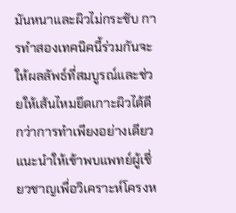มันหนาและผิวไม่กระชับ การทำสองเทคนิคนี้ร่วมกันจะให้ผลลัพธ์ที่สมบูรณ์และช่วยให้เส้นไหมยึดเกาะผิวได้ดีกว่าการทำเพียงอย่างเดียว แนะนำให้เข้าพบแพทย์ผู้เชี่ยวชาญเพื่อวิเคราะห์โครงห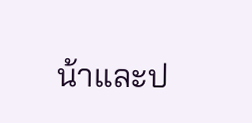น้าและป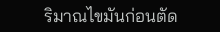ริมาณไขมันก่อนตัด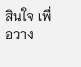สินใจ เพื่อวาง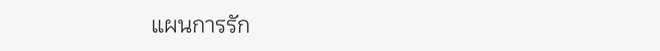แผนการรัก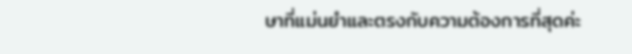ษาที่แม่นยำและตรงกับความต้องการที่สุดค่ะ